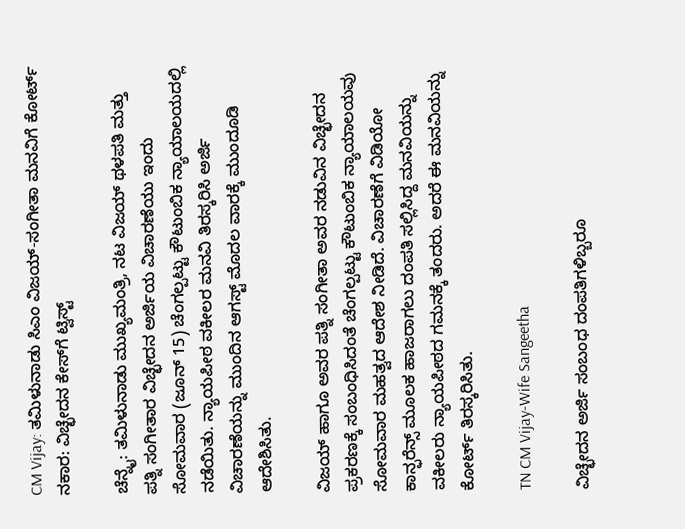CM Vijay: ತಮಿಳುನಾಡು ಸಿಎಂ ವಿಜಯ್-ಸಂಗೀತಾ ಮನವಿಗೆ ಕೋರ್ಟ್ ನಕಾರ: ವಿಚ್ಛೇದನ ಕೇಸ್‌ಗೆ ಟ್ವಿಸ್ಟ್

ಚೆನ್ನೈ: ತಮಿಳುನಾಡು ಮುಖ್ಯಮಂತ್ರಿ, ನಟ ವಿಜಯ್ ಥಳಪತಿ ಮತ್ತು ಪತ್ನಿ ಸಂಗೀತಾರ ವಿಚ್ಛೇದನ ಅರ್ಜಿಯ ವಿಚಾರಣೆಯು ಇಂದು ಸೋಮವಾರ (ಜೂನ್ 15) ಚೆಂಗಲ್ಪಟ್ಟು ಕೌಟುಂಬಿಕ ನ್ಯಾಯಾಲಯದಲ್ಲಿ ನಡೆಯಿತು. ನ್ಯಾಯಪೀಠ ವಕೀಲರ ಮನವಿ ತಿರಸ್ಕರಿಸಿ ಅರ್ಜಿ ವಿಚಾರಣೆಯನ್ನು ಮುಂದಿನ ಆಗಸ್ಟ್ ಮೊದಲ ವಾರಕ್ಕೆ ಮುಂದೂಡಿ ಆದೇಶಿಸಿತು.

ವಿಜಯ್ ಹಾಗೂ ಅವರ ಪತ್ನಿ ಸಂಗೀತಾ ಅವರ ನಡುವಿನ ವಿಚ್ಛೇದನ ಪ್ರಕರಣಕ್ಕೆ ಸಂಬಂಧಿಸಿದಂತೆ ಚೆಂಗಲ್ಪಟ್ಟು ಕೌಟುಂಬಿಕ ನ್ಯಾಯಾಲಯವು ಸೋಮವಾರ ಮಹತ್ವದ ಆದೇಶ ನೀಡಿದೆ. ವಿಚಾರಣೆಗೆ ವಿಡಿಯೋ ಕಾನ್ಫರೆನ್ಸ್ ಮೂಲಕ ಹಾಜರಾಗಲು ದಂಪತಿ ಸಲ್ಲಿಸಿದ್ದ ಮನವಿಯನ್ನು ವಕೀಲರು ನ್ಯಾಯಪೀಠದ ಗಮನಕ್ಕೆ ತಂದರು. ಅದರೆ ಈ ಮನವಿಯನ್ನು ಕೋರ್ಟ್ ತಿರಸ್ಕರಿಸಿತು.

TN CM Vijay-Wife Sangeetha

ವಿಚ್ಛೇದನ ಅರ್ಜಿ ಸಂಬಂಧ ದಂಪತಿಗಳಿಬ್ಬರೂ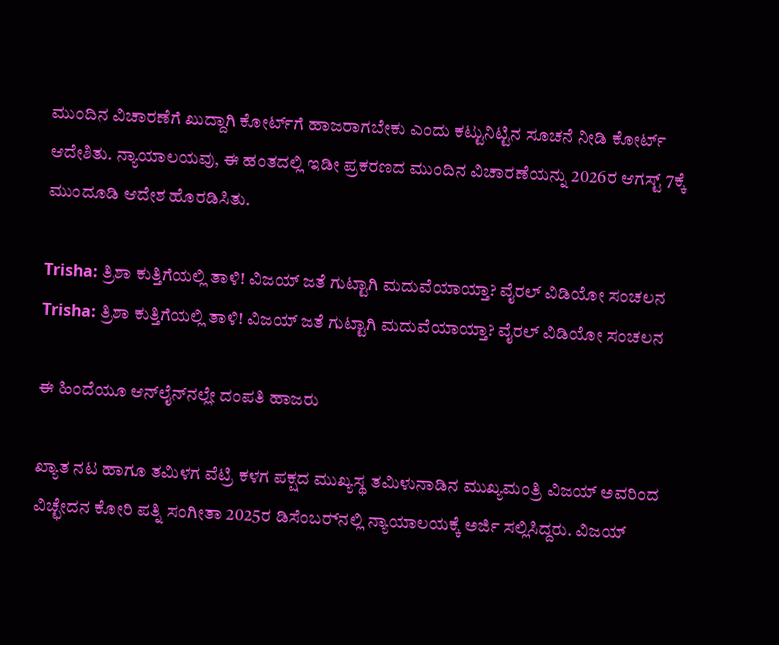ಮುಂದಿನ ವಿಚಾರಣೆಗೆ ಖುದ್ದಾಗಿ ಕೋರ್ಟ್‌ಗೆ ಹಾಜರಾಗಬೇಕು ಎಂದು ಕಟ್ಟುನಿಟ್ಟಿನ ಸೂಚನೆ ನೀಡಿ ಕೋರ್ಟ್ ಆದೇಶಿತು. ನ್ಯಾಯಾಲಯವು, ಈ ಹಂತದಲ್ಲಿ ಇಡೀ ಪ್ರಕರಣದ ಮುಂದಿನ ವಿಚಾರಣೆಯನ್ನು 2026ರ ಆಗಸ್ಟ್ 7ಕ್ಕೆ ಮುಂದೂಡಿ ಆದೇಶ ಹೊರಡಿಸಿತು.

Trisha: ತ್ರಿಶಾ ಕುತ್ತಿಗೆಯಲ್ಲಿ ತಾಳಿ! ವಿಜಯ್ ಜತೆ ಗುಟ್ಟಾಗಿ ಮದುವೆಯಾಯ್ತಾ? ವೈರಲ್ ವಿಡಿಯೋ ಸಂಚಲನ
Trisha: ತ್ರಿಶಾ ಕುತ್ತಿಗೆಯಲ್ಲಿ ತಾಳಿ! ವಿಜಯ್ ಜತೆ ಗುಟ್ಟಾಗಿ ಮದುವೆಯಾಯ್ತಾ? ವೈರಲ್ ವಿಡಿಯೋ ಸಂಚಲನ

ಈ ಹಿಂದೆಯೂ ಆನ್‌ಲೈನ್‌ನಲ್ಲೇ ದಂಪತಿ ಹಾಜರು

ಖ್ಯಾತ ನಟ ಹಾಗೂ ತಮಿಳಗ ವೆಟ್ರಿ ಕಳಗ ಪಕ್ಷದ ಮುಖ್ಯಸ್ಥ ತಮಿಳುನಾಡಿನ ಮುಖ್ಯಮಂತ್ರಿ ವಿಜಯ್ ಅವರಿಂದ ವಿಚ್ಛೇದನ ಕೋರಿ ಪತ್ನಿ ಸಂಗೀತಾ 2025ರ ಡಿಸೆಂಬರ್‍‌ನಲ್ಲಿ ನ್ಯಾಯಾಲಯಕ್ಕೆ ಅರ್ಜಿ ಸಲ್ಲಿಸಿದ್ದರು. ವಿಜಯ್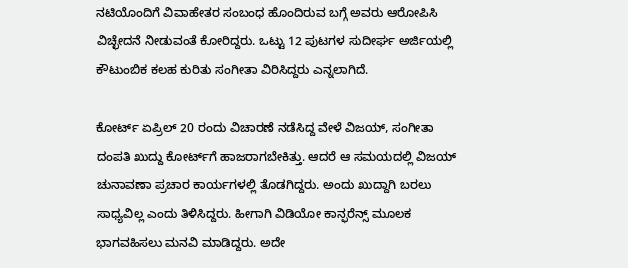ನಟಿಯೊಂದಿಗೆ ವಿವಾಹೇತರ ಸಂಬಂಧ ಹೊಂದಿರುವ ಬಗ್ಗೆ ಅವರು ಆರೋಪಿಸಿ ವಿಚ್ಛೇದನೆ ನೀಡುವಂತೆ ಕೋರಿದ್ದರು. ಒಟ್ಟು 12 ಪುಟಗಳ ಸುದೀರ್ಘ ಅರ್ಜಿಯಲ್ಲಿ ಕೌಟುಂಬಿಕ ಕಲಹ ಕುರಿತು ಸಂಗೀತಾ ವಿರಿಸಿದ್ದರು ಎನ್ನಲಾಗಿದೆ.

ಕೋರ್ಟ್‌ ಏಪ್ರಿಲ್ 20 ರಂದು ವಿಚಾರಣೆ ನಡೆಸಿದ್ದ ವೇಳೆ ವಿಜಯ್, ಸಂಗೀತಾ ದಂಪತಿ ಖುದ್ದು ಕೋರ್ಟ್‌ಗೆ ಹಾಜರಾಗಬೇಕಿತ್ತು. ಆದರೆ ಆ ಸಮಯದಲ್ಲಿ ವಿಜಯ್ ಚುನಾವಣಾ ಪ್ರಚಾರ ಕಾರ್ಯಗಳಲ್ಲಿ ತೊಡಗಿದ್ದರು. ಅಂದು ಖುದ್ದಾಗಿ ಬರಲು ಸಾಧ್ಯವಿಲ್ಲ ಎಂದು ತಿಳಿಸಿದ್ದರು. ಹೀಗಾಗಿ ವಿಡಿಯೋ ಕಾನ್ಫರೆನ್ಸ್ ಮೂಲಕ ಭಾಗವಹಿಸಲು ಮನವಿ ಮಾಡಿದ್ದರು. ಅದೇ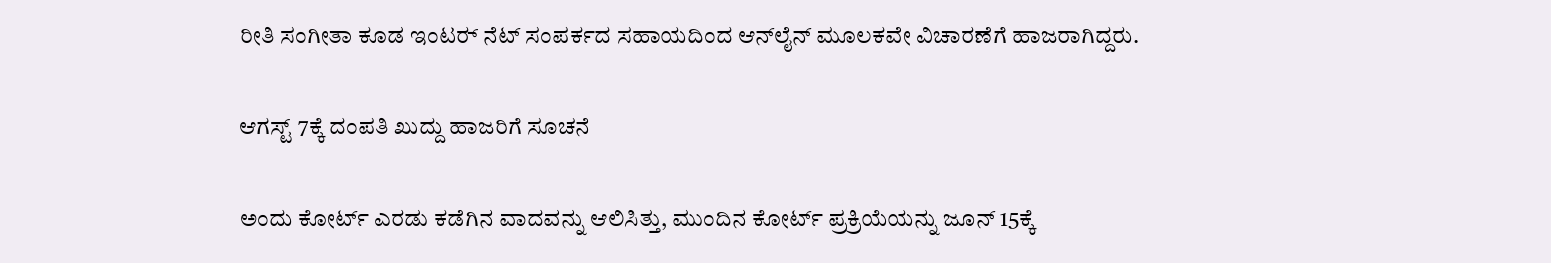ರೀತಿ ಸಂಗೀತಾ ಕೂಡ ಇಂಟರ್‍‌ ನೆಟ್ ಸಂಪರ್ಕದ ಸಹಾಯದಿಂದ ಆನ್‌ಲೈನ್ ಮೂಲಕವೇ ವಿಚಾರಣೆಗೆ ಹಾಜರಾಗಿದ್ದರು.

ಆಗಸ್ಟ್ 7ಕ್ಕೆ ದಂಪತಿ ಖುದ್ದು ಹಾಜರಿಗೆ ಸೂಚನೆ

ಅಂದು ಕೋರ್ಟ್‌ ಎರಡು ಕಡೆಗಿನ ವಾದವನ್ನು ಆಲಿಸಿತ್ತು, ಮುಂದಿನ ಕೋರ್ಟ್ ಪ್ರಕ್ರಿಯೆಯನ್ನು ಜೂನ್ 15ಕ್ಕೆ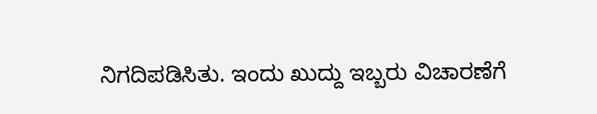ನಿಗದಿಪಡಿಸಿತು. ಇಂದು ಖುದ್ದು ಇಬ್ಬರು ವಿಚಾರಣೆಗೆ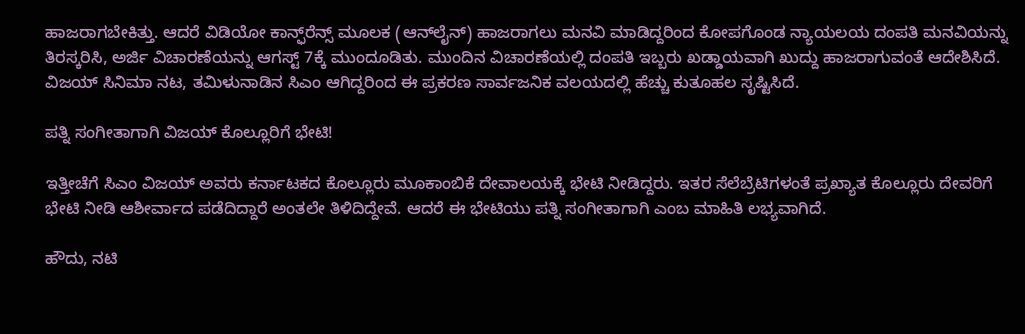ಹಾಜರಾಗಬೇಕಿತ್ತು. ಆದರೆ ವಿಡಿಯೋ ಕಾನ್ಫ್‌ರೆನ್ಸ್ ಮೂಲಕ (ಆನ್‌ಲೈನ್) ಹಾಜರಾಗಲು ಮನವಿ ಮಾಡಿದ್ದರಿಂದ ಕೋಪಗೊಂಡ ನ್ಯಾಯಲಯ ದಂಪತಿ ಮನವಿಯನ್ನು ತಿರಸ್ಕರಿಸಿ, ಅರ್ಜಿ ವಿಚಾರಣೆಯನ್ನು ಆಗಸ್ಟ್ 7ಕ್ಕೆ ಮುಂದೂಡಿತು. ಮುಂದಿನ ವಿಚಾರಣೆಯಲ್ಲಿ ದಂಪತಿ ಇಬ್ಬರು ಖಡ್ಡಾಯವಾಗಿ ಖುದ್ದು ಹಾಜರಾಗುವಂತೆ ಆದೇಶಿಸಿದೆ. ವಿಜಯ್ ಸಿನಿಮಾ ನಟ, ತಮಿಳುನಾಡಿನ ಸಿಎಂ ಆಗಿದ್ದರಿಂದ ಈ ಪ್ರಕರಣ ಸಾರ್ವಜನಿಕ ವಲಯದಲ್ಲಿ ಹೆಚ್ಚು ಕುತೂಹಲ ಸೃಷ್ಟಿಸಿದೆ.

ಪತ್ನಿ ಸಂಗೀತಾಗಾಗಿ ವಿಜಯ್ ಕೊಲ್ಲೂರಿಗೆ ಭೇಟಿ!

ಇತ್ತೀಚೆಗೆ ಸಿಎಂ ವಿಜಯ್ ಅವರು ಕರ್ನಾಟಕದ ಕೊಲ್ಲೂರು ಮೂಕಾಂಬಿಕೆ ದೇವಾಲಯಕ್ಕೆ ಭೇಟಿ ನೀಡಿದ್ದರು. ಇತರ ಸೆಲೆಬ್ರೆಟಿಗಳಂತೆ ಪ್ರಖ್ಯಾತ ಕೊಲ್ಲೂರು ದೇವರಿಗೆ ಭೇಟಿ ನೀಡಿ ಆಶೀರ್ವಾದ ಪಡೆದಿದ್ದಾರೆ ಅಂತಲೇ ತಿಳಿದಿದ್ದೇವೆ. ಆದರೆ ಈ ಭೇಟಿಯು ಪತ್ನಿ ಸಂಗೀತಾಗಾಗಿ ಎಂಬ ಮಾಹಿತಿ ಲಭ್ಯವಾಗಿದೆ.

ಹೌದು, ನಟಿ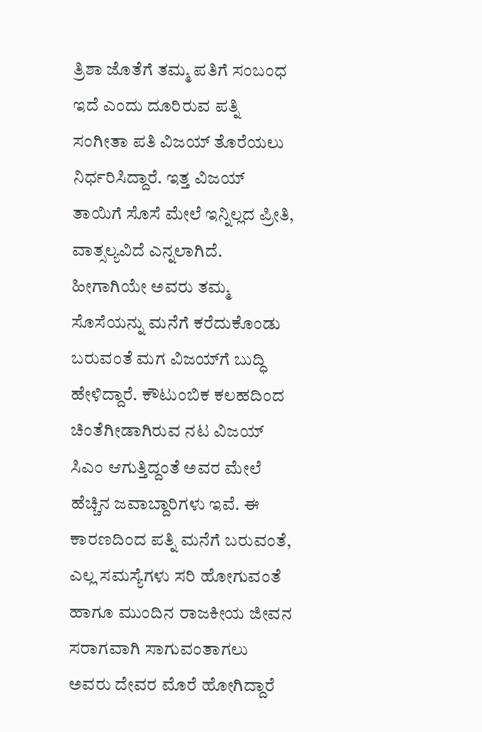ತ್ರಿಶಾ ಜೊತೆಗೆ ತಮ್ಮ ಪತಿಗೆ ಸಂಬಂಧ ಇದೆ ಎಂದು ದೂರಿರುವ ಪತ್ನಿ ಸಂಗೀತಾ ಪತಿ ವಿಜಯ್ ತೊರೆಯಲು ನಿರ್ಧರಿಸಿದ್ದಾರೆ. ಇತ್ತ ವಿಜಯ್ ತಾಯಿಗೆ ಸೊಸೆ ಮೇಲೆ ಇನ್ನಿಲ್ಲದ ಪ್ರೀತಿ, ವಾತ್ಸಲ್ಯವಿದೆ ಎನ್ನಲಾಗಿದೆ. ಹೀಗಾಗಿಯೇ ಅವರು ತಮ್ಮ ಸೊಸೆಯನ್ನು ಮನೆಗೆ ಕರೆದುಕೊಂಡು ಬರುವಂತೆ ಮಗ ವಿಜಯ್‌ಗೆ ಬುದ್ಧಿ ಹೇಳಿದ್ದಾರೆ. ಕೌಟುಂಬಿಕ ಕಲಹದಿಂದ ಚಿಂತೆಗೀಡಾಗಿರುವ ನಟ ವಿಜಯ್ ಸಿಎಂ ಆಗುತ್ತಿದ್ದಂತೆ ಅವರ ಮೇಲೆ ಹೆಚ್ಚಿನ ಜವಾಬ್ದಾರಿಗಳು ಇವೆ. ಈ ಕಾರಣದಿಂದ ಪತ್ನಿ ಮನೆಗೆ ಬರುವಂತೆ, ಎಲ್ಲ ಸಮಸ್ಯೆಗಳು ಸರಿ ಹೋಗುವಂತೆ ಹಾಗೂ ಮುಂದಿನ ರಾಜಕೀಯ ಜೀವನ ಸರಾಗವಾಗಿ ಸಾಗುವಂತಾಗಲು ಅವರು ದೇವರ ಮೊರೆ ಹೋಗಿದ್ದಾರೆ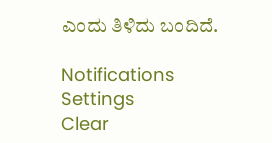ಎಂದು ತಿಳಿದು ಬಂದಿದೆ.

Notifications
Settings
Clear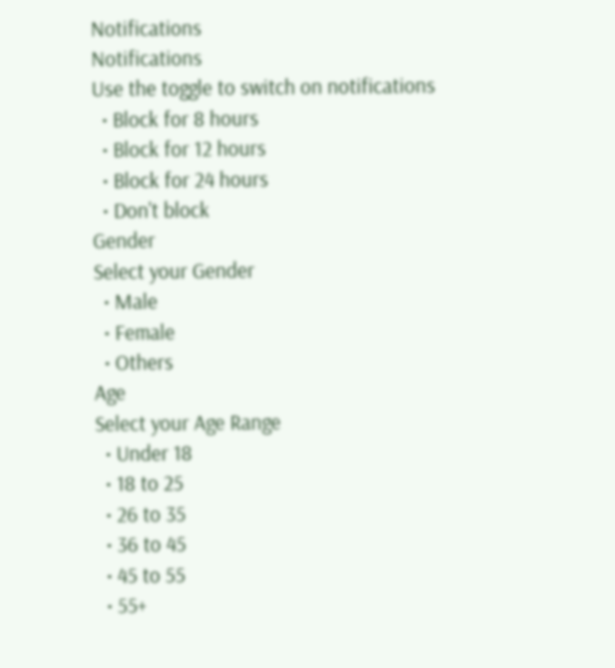Notifications
Notifications
Use the toggle to switch on notifications
  • Block for 8 hours
  • Block for 12 hours
  • Block for 24 hours
  • Don't block
Gender
Select your Gender
  • Male
  • Female
  • Others
Age
Select your Age Range
  • Under 18
  • 18 to 25
  • 26 to 35
  • 36 to 45
  • 45 to 55
  • 55+